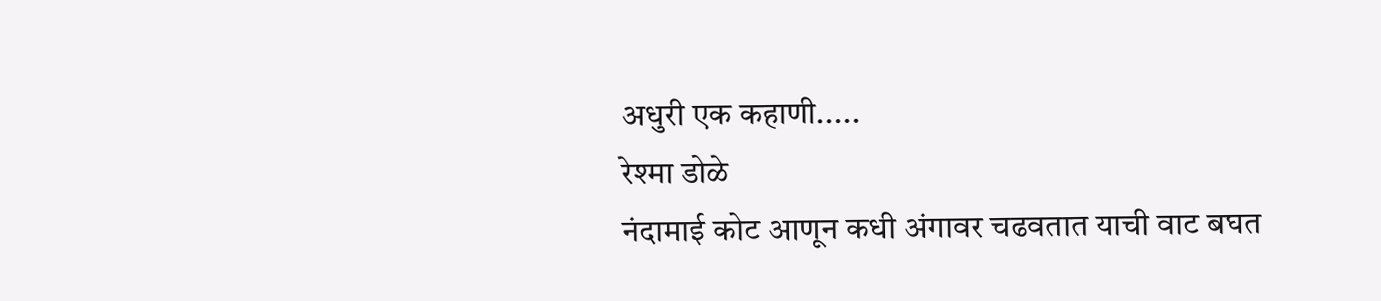अधुरी एक कहाणी.....
रेश्मा डोळे
नंदामाई कोट आणून कधी अंगावर चढवतात याची वाट बघत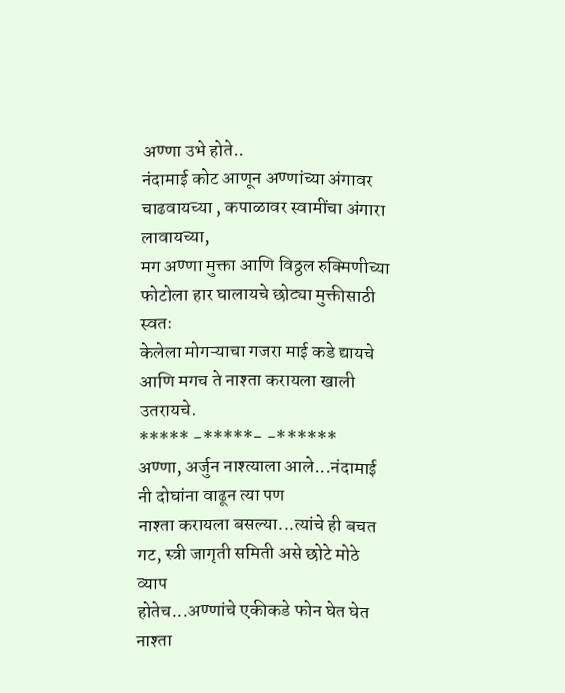अण्णा उभे होते..
नंदामाई कोट आणून अण्णांच्या अंगावर चाढवायच्या , कपाळावर स्वामींचा अंगारा लावायच्या,
मग अण्णा मुक्ता आणि विठ्ठल रुक्मिणीच्या फोटोला हार घालायचे छोट्या मुक्तीसाठी स्वतः
केलेला मोगऱ्याचा गजरा माई कडे द्यायचे आणि मगच ते नाश्ता करायला खाली उतरायचे.
***** -*****- -******
अण्णा, अर्जुन नाश्त्याला आले...नंदामाई नी दोघांना वाढून त्या पण
नाश्ता करायला बसल्या...त्यांचे ही बचत गट, स्त्री जागृती समिती असे छोटे मोठे व्याप
होतेच...अण्णांचे एकीकडे फोन घेत घेत नाश्ता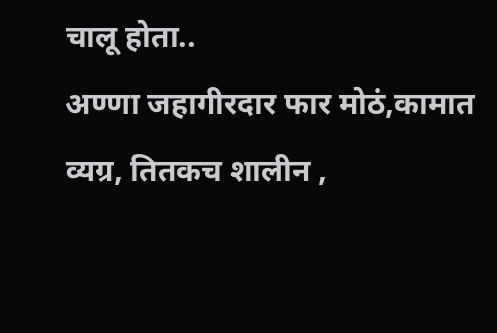चालू होता..
अण्णा जहागीरदार फार मोठं,कामात व्यग्र, तितकच शालीन ,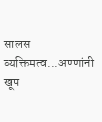सालस
व्यक्तिमत्व...अण्णांनी खूप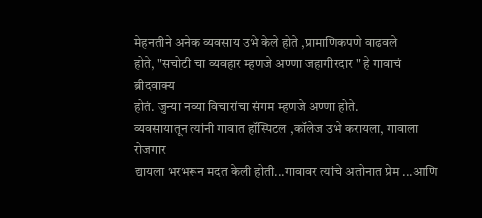मेहनतीने अनेक व्यवसाय उभे केले होते ,प्रामाणिकपणे वाढवले
होते, "सचोटी चा व्यवहार म्हणजे अण्णा जहागीरदार " हे गावाचं ब्रीदवाक्य
होतं. जुन्या नव्या विचारांचा संगम म्हणजे अण्णा होते.
व्यवसायातून त्यांनी गावात हॉस्पिटल ,कॉलेज उभे करायला, गावाला रोजगार
द्यायला भरभरून मदत केली होती...गावावर त्यांचे अतोनात प्रेम ...आणि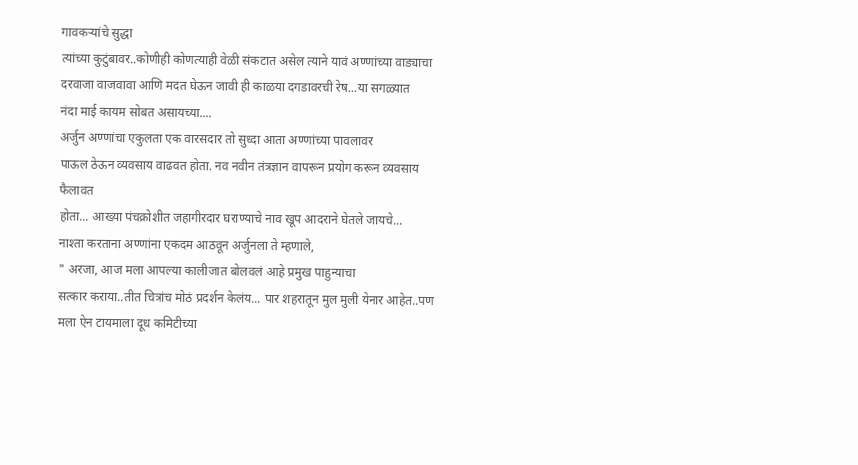गावकऱ्यांचे सुद्धा
त्यांच्या कुटुंबावर..कोणीही कोणत्याही वेळी संकटात असेल त्याने यावं अण्णांच्या वाड्याचा
दरवाजा वाजवावा आणि मदत घेऊन जावी ही काळया दगडावरची रेष...या सगळ्यात
नंदा माई कायम सोबत असायच्या....
अर्जुन अण्णांचा एकुलता एक वारसदार तो सुध्दा आता अण्णांच्या पावलावर
पाऊल ठेऊन व्यवसाय वाढवत होता. नव नवीन तंत्रज्ञान वापरून प्रयोग करून व्यवसाय फैलावत
होता... आख्या पंचक्रोशीत जहागीरदार घराण्याचे नाव खूप आदराने घेतले जायचे...
नाश्ता करताना अण्णांना एकदम आठवून अर्जुनला ते म्हणाले,
" अरजा, आज मला आपल्या कालीजात बोलवलं आहे प्रमुख पाहुन्याचा
सत्कार कराया..तीत चित्रांच मोठं प्रदर्शन केलंय... पार शहरातून मुल मुली येनार आहेत..पण
मला ऐन टायमाला दूध कमिटीच्या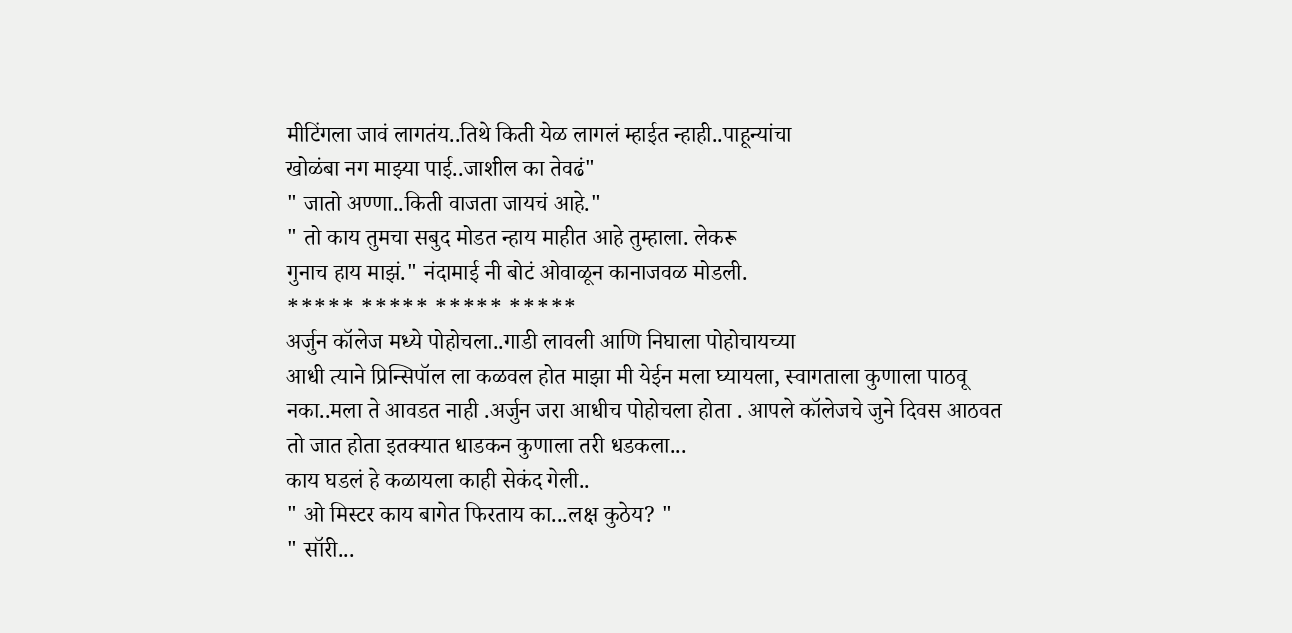मीटिंगला जावं लागतंय..तिथे किती येळ लागलं म्हाईत न्हाही..पाहून्यांचा
खोळंबा नग माझ्या पाई..जाशील का तेवढं"
" जातो अण्णा..किती वाजता जायचं आहे."
" तो काय तुमचा सबुद मोडत न्हाय माहीत आहे तुम्हाला. लेकरू
गुनाच हाय माझं." नंदामाई नी बोटं ओवाळून कानाजवळ मोडली.
***** ***** ***** *****
अर्जुन कॉलेज मध्ये पोहोचला..गाडी लावली आणि निघाला पोहोचायच्या
आधी त्याने प्रिन्सिपॉल ला कळवल होत माझा मी येईन मला घ्यायला, स्वागताला कुणाला पाठवू
नका..मला ते आवडत नाही .अर्जुन जरा आधीच पोहोचला होता . आपले कॉलेजचे जुने दिवस आठवत
तो जात होता इतक्यात धाडकन कुणाला तरी धडकला...
काय घडलं हे कळायला काही सेकंद गेली..
" ओ मिस्टर काय बागेत फिरताय का...लक्ष कुठेय? "
" सॉरी...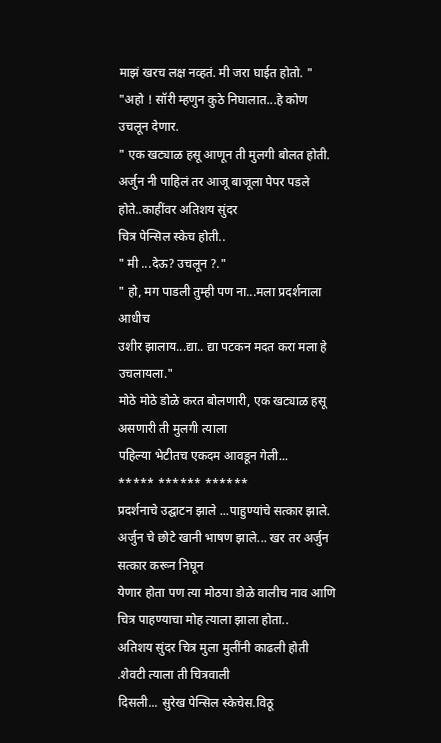माझं खरच लक्ष नव्हतं. मी जरा घाईत होतो. "
"अहो ! सॉरी म्हणुन कुठे निघालात...हे कोण उचलून देणार.
" एक खट्याळ हसू आणून ती मुलगी बोलत होती.
अर्जुन नी पाहिलं तर आजू बाजूला पेपर पडले होते..काहींवर अतिशय सुंदर
चित्र पेन्सिल स्केच होती..
" मी ...देऊ? उचलून ?."
" हो, मग पाडली तुम्ही पण ना...मला प्रदर्शनाला आधीच
उशीर झालाय...द्या.. द्या पटकन मदत करा मला हे उचलायला."
मोठे मोठे डोळे करत बोलणारी, एक खट्याळ हसू असणारी ती मुलगी त्याला
पहिल्या भेटीतच एकदम आवडून गेली...
***** ****** ******
प्रदर्शनाचे उद्घाटन झाले ...पाहुण्यांचे सत्कार झाले.
अर्जुन चे छोटे खानी भाषण झाले... खर तर अर्जुन सत्कार करून निघून
येणार होता पण त्या मोठया डोळे वालीच नाव आणि चित्र पाहण्याचा मोह त्याला झाला होता..
अतिशय सुंदर चित्र मुला मुलींनी काढली होती .शेवटी त्याला ती चित्रवाली
दिसली... सुरेख पेन्सिल स्केचेस.विठू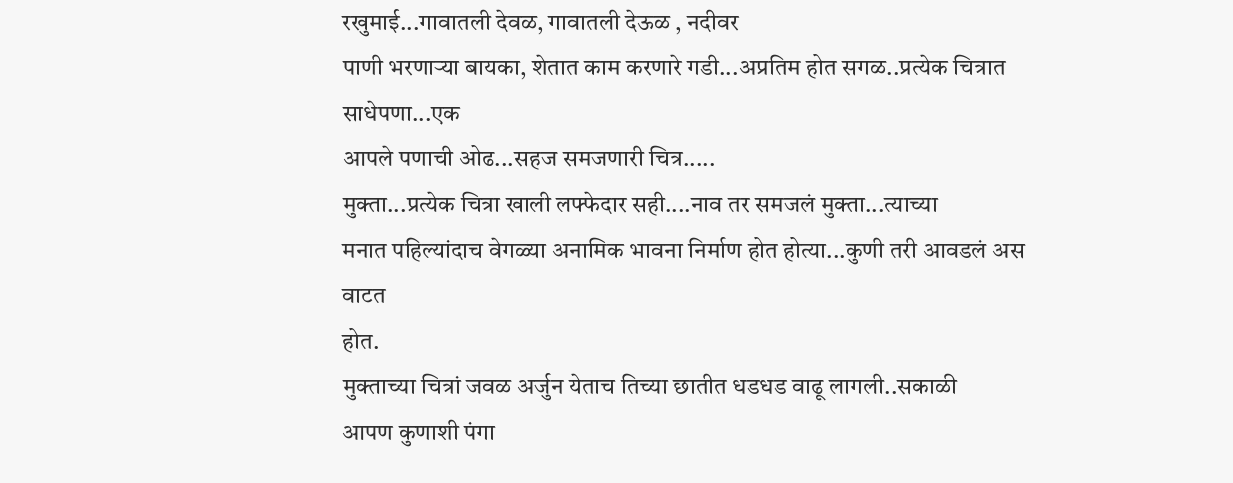रखुमाई...गावातली देवळ, गावातली देऊळ , नदीवर
पाणी भरणाऱ्या बायका, शेतात काम करणारे गडी...अप्रतिम होत सगळ..प्रत्येक चित्रात साधेपणा...एक
आपले पणाची ओढ...सहज समजणारी चित्र.....
मुक्ता...प्रत्येक चित्रा खाली लफ्फेदार सही....नाव तर समजलं मुक्ता...त्याच्या
मनात पहिल्यांदाच वेगळ्या अनामिक भावना निर्माण होत होत्या...कुणी तरी आवडलं अस वाटत
होत.
मुक्ताच्या चित्रां जवळ अर्जुन येताच तिच्या छातीत धडधड वाढू लागली..सकाळी
आपण कुणाशी पंगा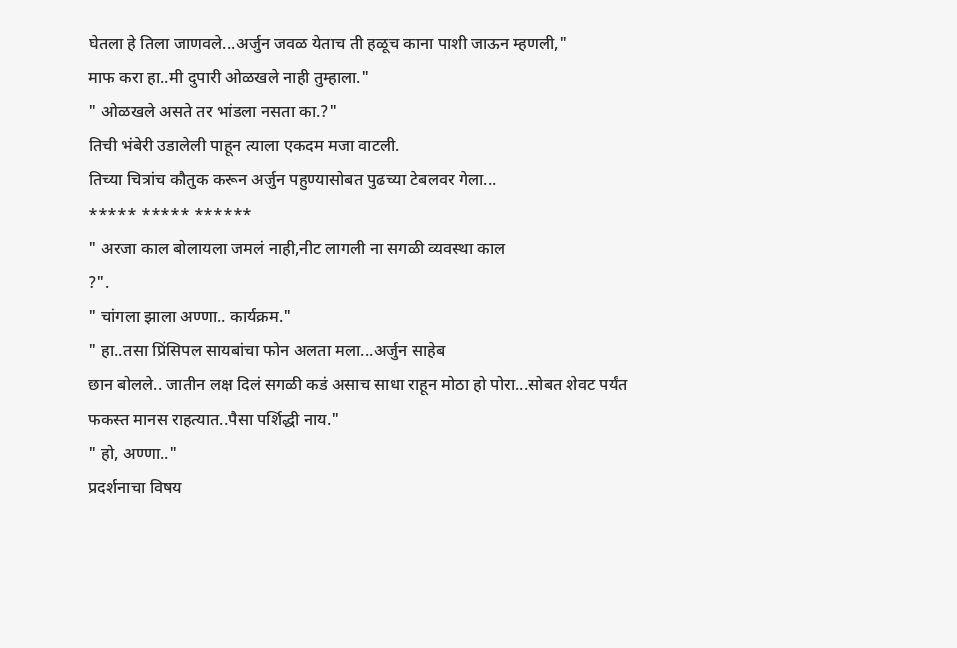घेतला हे तिला जाणवले...अर्जुन जवळ येताच ती हळूच काना पाशी जाऊन म्हणली,"
माफ करा हा..मी दुपारी ओळखले नाही तुम्हाला."
" ओळखले असते तर भांडला नसता का.?"
तिची भंबेरी उडालेली पाहून त्याला एकदम मजा वाटली.
तिच्या चित्रांच कौतुक करून अर्जुन पहुण्यासोबत पुढच्या टेबलवर गेला...
***** ***** ******
" अरजा काल बोलायला जमलं नाही,नीट लागली ना सगळी व्यवस्था काल
?".
" चांगला झाला अण्णा.. कार्यक्रम."
" हा..तसा प्रिंसिपल सायबांचा फोन अलता मला...अर्जुन साहेब
छान बोलले.. जातीन लक्ष दिलं सगळी कडं असाच साधा राहून मोठा हो पोरा...सोबत शेवट पर्यंत
फकस्त मानस राहत्यात..पैसा पर्शिद्धी नाय."
" हो, अण्णा.."
प्रदर्शनाचा विषय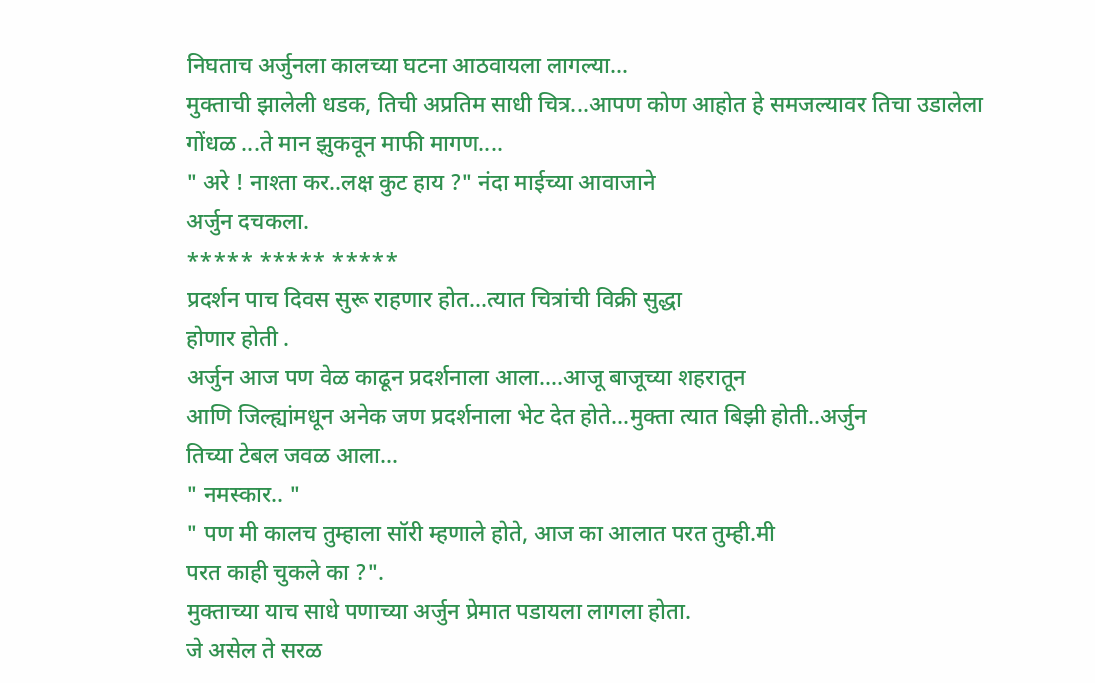निघताच अर्जुनला कालच्या घटना आठवायला लागल्या...
मुक्ताची झालेली धडक, तिची अप्रतिम साधी चित्र...आपण कोण आहोत हे समजल्यावर तिचा उडालेला
गोंधळ ...ते मान झुकवून माफी मागण....
" अरे ! नाश्ता कर..लक्ष कुट हाय ?" नंदा माईच्या आवाजाने
अर्जुन दचकला.
***** ***** *****
प्रदर्शन पाच दिवस सुरू राहणार होत...त्यात चित्रांची विक्री सुद्धा
होणार होती .
अर्जुन आज पण वेळ काढून प्रदर्शनाला आला....आजू बाजूच्या शहरातून
आणि जिल्ह्यांमधून अनेक जण प्रदर्शनाला भेट देत होते...मुक्ता त्यात बिझी होती..अर्जुन
तिच्या टेबल जवळ आला...
" नमस्कार.. "
" पण मी कालच तुम्हाला सॉरी म्हणाले होते, आज का आलात परत तुम्ही.मी
परत काही चुकले का ?".
मुक्ताच्या याच साधे पणाच्या अर्जुन प्रेमात पडायला लागला होता.
जे असेल ते सरळ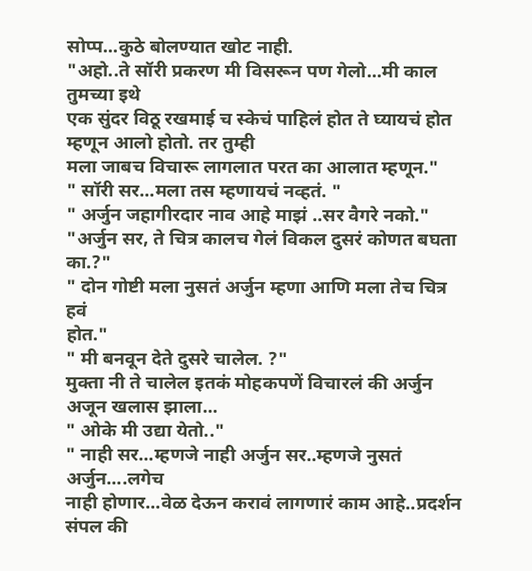सोप्प...कुठे बोलण्यात खोट नाही.
"अहो..ते सॉरी प्रकरण मी विसरून पण गेलो...मी काल तुमच्या इथे
एक सुंदर विठू रखमाई च स्केचं पाहिलं होत ते घ्यायचं होत म्हणून आलो होतो. तर तुम्ही
मला जाबच विचारू लागलात परत का आलात म्हणून."
" सॉरी सर...मला तस म्हणायचं नव्हतं. "
" अर्जुन जहागीरदार नाव आहे माझं ..सर वैगरे नको."
"अर्जुन सर, ते चित्र कालच गेलं विकल दुसरं कोणत बघता का.?"
" दोन गोष्टी मला नुसतं अर्जुन म्हणा आणि मला तेच चित्र हवं
होत."
" मी बनवून देते दुसरे चालेल. ?"
मुक्ता नी ते चालेल इतकं मोहकपणें विचारलं की अर्जुन अजून खलास झाला...
" ओके मी उद्या येतो.."
" नाही सर...म्हणजे नाही अर्जुन सर..म्हणजे नुसतं अर्जुन....लगेच
नाही होणार...वेळ देऊन करावं लागणारं काम आहे..प्रदर्शन संपल की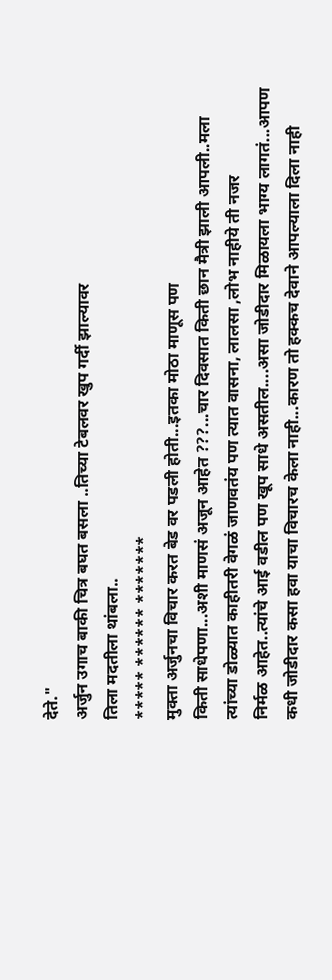देते."
अर्जुन उगाच बाकी चित्र बघत बसला ..तिच्या टेबलवर खुप गर्दी झाल्यावर
तिला मदतीला थांबला..
***** ****** *******
मुक्ता अर्जुनचा विचार करत बेड वर पडली होती...इतका मोठा माणूस पण
किती साधेपणा...अशी माणसं अजून आहेत ???...चार दिवसात किती छान मैत्री झाली आपली..मला
त्यांच्या डोळ्यात काहीतरी वेगळं जाणवतंय पण त्यात वासना, लालसा ,लोभ नाहीये ती नजर
निर्मळ आहेत..त्यांचे आई वडील पण खूप साधे असतील....असा जोडीदार मिळायला भाग्य लागतं...आपण
कधी जोडीदार कसा हवा याचा विचारच केला नाही...कारण तो हक्कच देवाने आपल्याला दिला नाही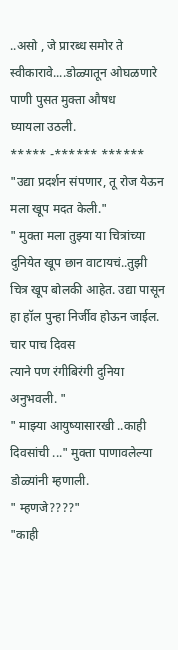..असो , जे प्रारब्ध समोर ते स्वीकारावे....डोळ्यातून ओघळणारे पाणी पुसत मुक्ता औषध
घ्यायला उठली.
***** -****** ******
"उद्या प्रदर्शन संपणार, तू रोज येऊन मला खूप मदत केली."
" मुक्ता मला तुझ्या या चित्रांच्या दुनियेत खूप छान वाटायचं..तुझी
चित्र खूप बोलकी आहेत. उद्या पासून हा हॉल पुन्हा निर्जीव होऊन जाईल. चार पाच दिवस
त्याने पण रंगीबिरंगी दुनिया अनुभवली. "
" माझ्या आयुष्यासारखी ..काही दिवसांची ..." मुक्ता पाणावलेल्या
डोळ्यांनी म्हणाली.
" म्हणजे????"
"काही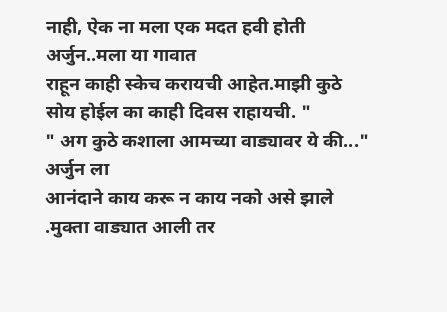नाही, ऐक ना मला एक मदत हवी होती अर्जुन..मला या गावात
राहून काही स्केच करायची आहेत.माझी कुठे सोय होईल का काही दिवस राहायची. "
" अग कुठे कशाला आमच्या वाड्यावर ये की..." अर्जुन ला
आनंदाने काय करू न काय नको असे झाले .मुक्ता वाड्यात आली तर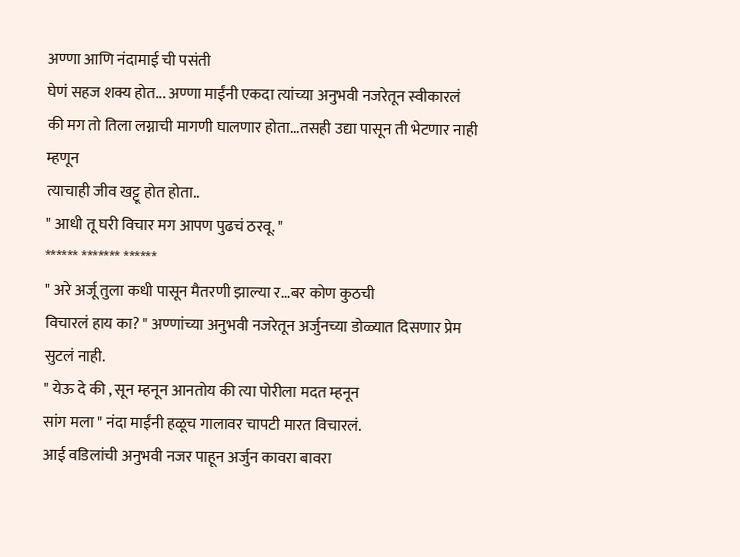अण्णा आणि नंदामाई ची पसंती
घेणं सहज शक्य होत... अण्णा माईंनी एकदा त्यांच्या अनुभवी नजरेतून स्वीकारलं
की मग तो तिला लग्नाची मागणी घालणार होता...तसही उद्या पासून ती भेटणार नाही म्हणून
त्याचाही जीव खट्टू होत होता..
" आधी तू घरी विचार मग आपण पुढचं ठरवू. "
****** ******* ******
" अरे अर्जू तुला कधी पासून मैतरणी झाल्या र...बर कोण कुठची
विचारलं हाय का? " अण्णांच्या अनुभवी नजरेतून अर्जुनच्या डोळ्यात दिसणार प्रेम
सुटलं नाही.
" येऊ दे की , सून म्हनून आनतोय की त्या पोरीला मदत म्हनून
सांग मला " नंदा माईंनी हळूच गालावर चापटी मारत विचारलं.
आई वडिलांची अनुभवी नजर पाहून अर्जुन कावरा बावरा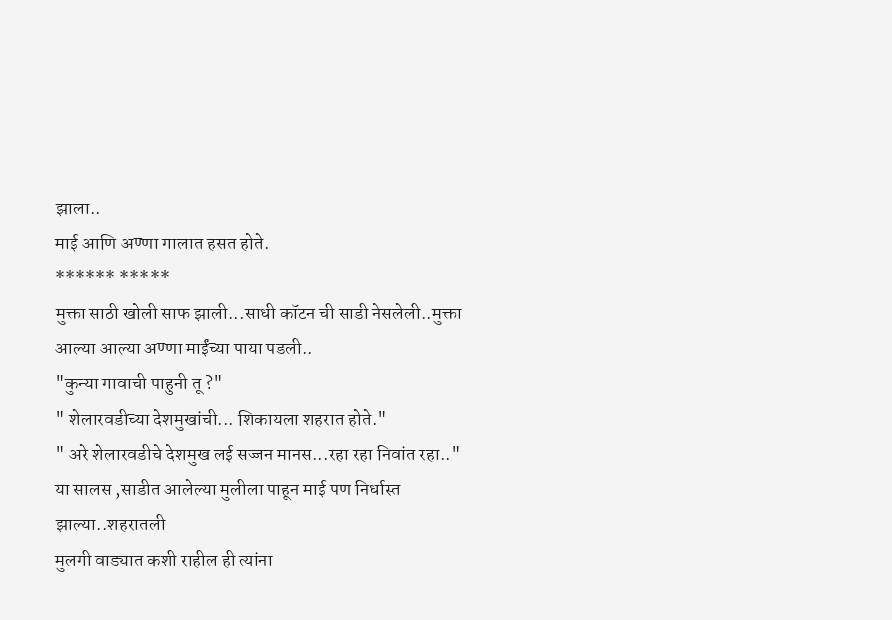झाला..
माई आणि अण्णा गालात हसत होते.
****** *****
मुक्ता साठी खोली साफ झाली...साधी कॉटन ची साडी नेसलेली..मुक्ता
आल्या आल्या अण्णा माईंच्या पाया पडली..
"कुन्या गावाची पाहुनी तू ?"
" शेलारवडीच्या देशमुखांची... शिकायला शहरात होते."
" अरे शेलारवडीचे देशमुख लई सज्जन मानस...रहा रहा निवांत रहा.."
या सालस ,साडीत आलेल्या मुलीला पाहून माई पण निर्धास्त झाल्या..शहरातली
मुलगी वाड्यात कशी राहील ही त्यांना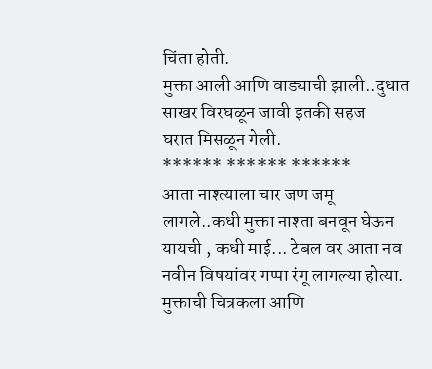चिंता होती.
मुक्ता आली आणि वाड्याची झाली..दुधात साखर विरघळून जावी इतकी सहज
घरात मिसळून गेली.
****** ****** ******
आता नाश्त्याला चार जण जमू लागले..कधी मुक्ता नाश्ता बनवून घेऊन
यायची , कधी माई... टेबल वर आता नव नवीन विषयांवर गप्पा रंगू लागल्या होत्या.
मुक्ताची चित्रकला आणि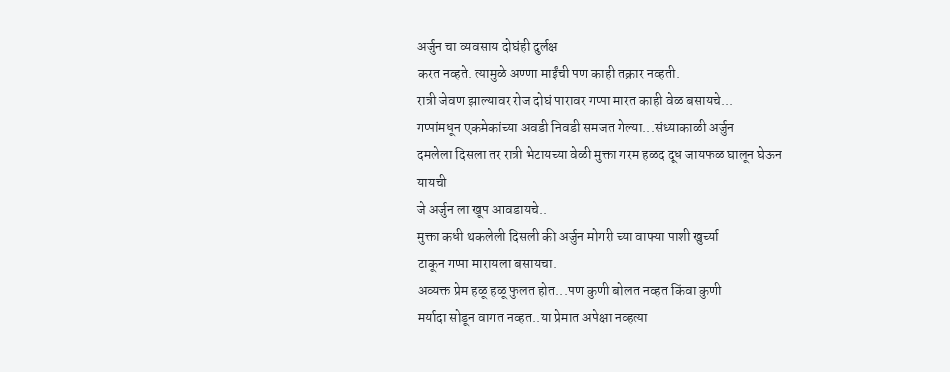अर्जुन चा व्यवसाय दोघंही दुर्लक्ष
करत नव्हते. त्यामुळे अण्णा माईंची पण काही तक्रार नव्हती.
रात्री जेवण झाल्यावर रोज दोघं पारावर गप्पा मारत काही वेळ बसायचे...
गप्पांमधून एकमेकांच्या अवडी निवडी समजत गेल्या...संध्याकाळी अर्जुन
दमलेला दिसला तर रात्री भेटायच्या वेळी मुक्ता गरम हळद दूध जायफळ घालून घेऊन यायची
जे अर्जुन ला खूप आवडायचे..
मुक्ता कधी थकलेली दिसली की अर्जुन मोगरी च्या वाफ्या पाशी खुर्च्या
टाकून गप्पा मारायला बसायचा.
अव्यक्त प्रेम हळू हळू फुलत होत...पण कुणी बोलत नव्हत किंवा कुणी
मर्यादा सोडून वागत नव्हत..या प्रेमात अपेक्षा नव्हत्या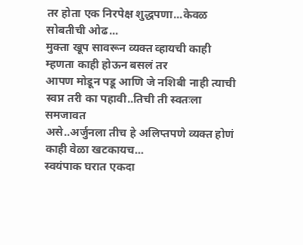तर होता एक निरपेक्ष शुद्धपणा...केवळ
सोबतीची ओढ...
मुक्ता खूप सावरून व्यक्त व्हायची काही म्हणता काही होऊन बसलं तर
आपण मोडून पडू आणि जे नशिबी नाही त्याची स्वप्न तरी का पहावी..तिची ती स्वतःला समजावत
असे..अर्जुनला तीच हे अलिप्तपणे व्यक्त होणं काही वेळा खटकायच...
स्वयंपाक घरात एकदा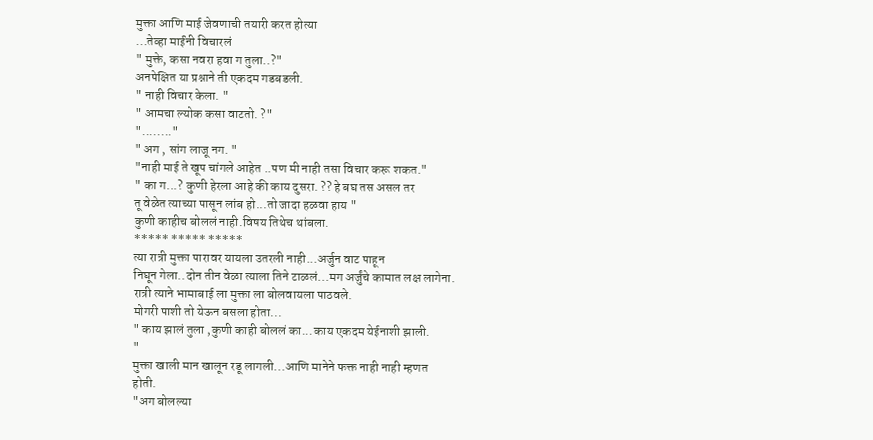मुक्ता आणि माई जेवणाची तयारी करत होत्या
...तेव्हा माईंनी विचारलं
" मुक्ते, कसा नवरा हवा ग तुला..?"
अनपेक्षित या प्रश्नाने ती एकदम गडबडली.
" नाही विचार केला. "
" आमचा ल्योक कसा वाटतो. ?"
"........"
" अग , सांग लाजू नग. "
"नाही माई ते खूप चांगले आहेत ..पण मी नाही तसा विचार करू शकत."
" का ग...? कुणी हेरला आहे की काय दुसरा. ?? हे बघ तस असल तर
तू वेळेत त्याच्या पासून लांब हो...तो जादा हळवा हाय "
कुणी काहीच बोललं नाही.विषय तिथेच थांबला.
***** ***** *****
त्या रात्री मुक्ता पारावर यायला उतरली नाही...अर्जुन वाट पाहून
निघून गेला..दोन तीन वेळा त्याला तिने टाळलं...मग अर्जुंचे कामात लक्ष लागेना.
रात्री त्याने भामाबाई ला मुक्ता ला बोलवायला पाठवले.
मोगरी पाशी तो येऊन बसला होता...
" काय झालं तुला ,कुणी काही बोललं का...काय एकदम येईनाशी झाली.
"
मुक्ता खाली मान खालून रडू लागली...आणि मानेने फक्त नाही नाही म्हणत
होती.
"अग बोलल्या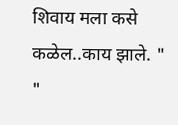शिवाय मला कसे कळेल..काय झाले. "
"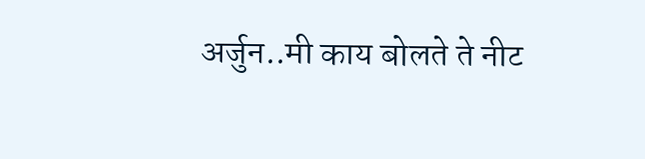अर्जुन..मी काय बोलते ते नीट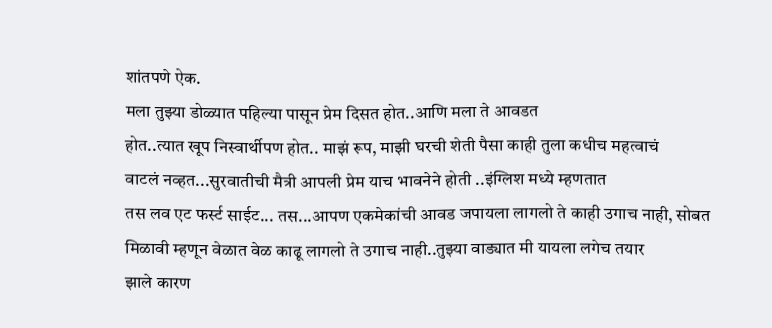शांतपणे ऐक.
मला तुझ्या डोळ्यात पहिल्या पासून प्रेम दिसत होत..आणि मला ते आवडत
होत..त्यात खूप निस्वार्थीपण होत.. माझं रूप, माझी घरची शेती पैसा काही तुला कधीच महत्वाचं
वाटलं नव्हत...सुरवातीची मैत्री आपली प्रेम याच भावनेने होती ..इंग्लिश मध्ये म्हणतात
तस लव एट फर्स्ट साईट... तस...आपण एकमेकांची आवड जपायला लागलो ते काही उगाच नाही, सोबत
मिळावी म्हणून वेळात वेळ काढू लागलो ते उगाच नाही..तुझ्या वाड्यात मी यायला लगेच तयार
झाले कारण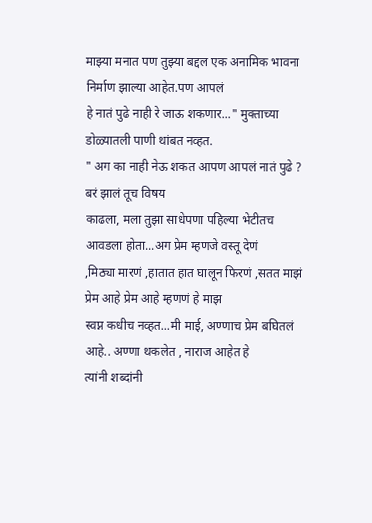माझ्या मनात पण तुझ्या बद्दल एक अनामिक भावना निर्माण झाल्या आहेत.पण आपलं
हे नातं पुढे नाही रे जाऊ शकणार..." मुक्ताच्या डोळ्यातली पाणी थांबत नव्हत.
" अग का नाही नेऊ शकत आपण आपलं नातं पुढे ? बरं झालं तूच विषय
काढला, मला तुझा साधेपणा पहिल्या भेटीतच आवडला होता...अग प्रेम म्हणजे वस्तू देणं
,मिठ्या मारणं ,हातात हात घालून फिरणं ,सतत माझं प्रेम आहे प्रेम आहे म्हणणं हे माझ
स्वप्न कधीच नव्हत...मी माई, अण्णाच प्रेम बघितलं आहे.. अण्णा थकलेत , नाराज आहेत हे
त्यांनी शब्दांनी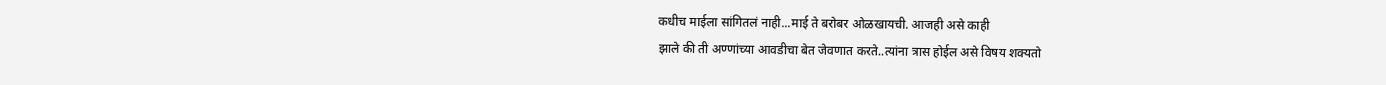कधीच माईला सांगितलं नाही...माई ते बरोबर ओळखायची. आजही असे काही
झाले की ती अण्णांच्या आवडीचा बेत जेवणात करते..त्यांना त्रास होईल असे विषय शक्यतो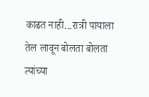काढत नाही...रात्री पायाला तेल लावून बोलता बोलता त्यांच्या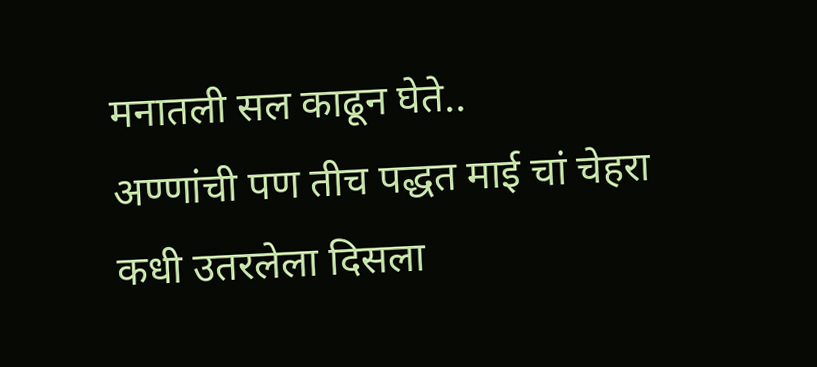मनातली सल काढून घेते..
अण्णांची पण तीच पद्धत माई चां चेहरा कधी उतरलेला दिसला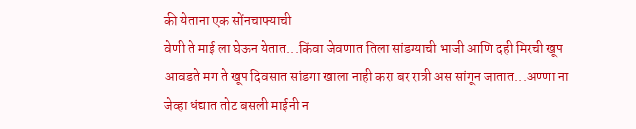की येताना एक सोंनचाफ्याची
वेणी ते माई ला घेऊन येतात...किंवा जेवणात तिला सांडग्याची भाजी आणि दही मिरची खूप
आवडते मग ते खूप दिवसात सांडगा खाला नाही करा बर रात्री अस सांगून जातात...अण्णा ना
जेव्हा धंद्यात तोट बसली माईनी न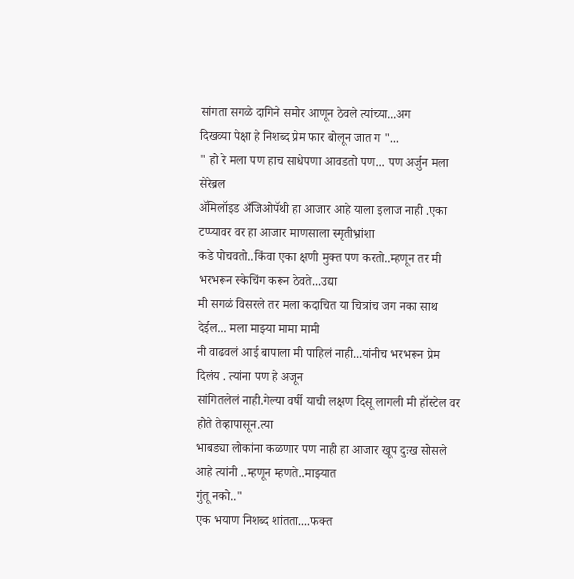सांगता सगळे दागिने समोर आणून ठेवले त्यांच्या...अग
दिखव्या पेक्षा हे निशब्द प्रेम फार बोलून जात ग "...
" हो रे मला पण हाच साधेपणा आवडतो पण... पण अर्जुन मला सेरेब्रल
ॲमिलॉइड अँजिओपॅथी हा आजार आहे याला इलाज नाही .एका टप्प्यावर वर हा आजार माणसाला स्मृतीभ्रांशा
कडे पोचवतो..किंवा एका क्षणी मुक्त पण करतो..म्हणून तर मी भरभरून स्केचिंग करून ठेवते...उद्या
मी सगळं विसरले तर मला कदाचित या चित्रांच जग नका साथ देईल... मला माझ्या मामा मामी
नी वाढवलं आई बापाला मी पाहिलं नाही...यांनीच भरभरून प्रेम दिलंय . त्यांना पण हे अजून
सांगितलेलं नाही.गेल्या वर्षी याची लक्षण दिसू लागली मी हॉस्टेल वर होते तेव्हापासून.त्या
भाबड्या लोकांना कळणार पण नाही हा आजार खूप दुःख सोसले आहे त्यांनी ..म्हणून म्हणते..माझ्यात
गुंतू नको.."
एक भयाण निशब्द शांतता....फक्त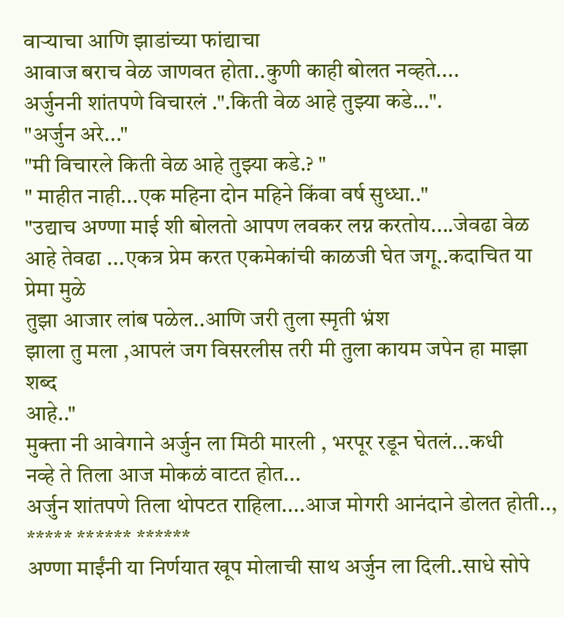वाऱ्याचा आणि झाडांच्या फांद्याचा
आवाज बराच वेळ जाणवत होता..कुणी काही बोलत नव्हते....
अर्जुननी शांतपणे विचारलं .".किती वेळ आहे तुझ्या कडे...".
"अर्जुन अरे..."
"मी विचारले किती वेळ आहे तुझ्या कडे.? "
" माहीत नाही...एक महिना दोन महिने किंवा वर्ष सुध्धा.."
"उद्याच अण्णा माई शी बोलतो आपण लवकर लग्न करतोय....जेवढा वेळ
आहे तेवढा ...एकत्र प्रेम करत एकमेकांची काळजी घेत जगू..कदाचित या प्रेमा मुळे
तुझा आजार लांब पळेल..आणि जरी तुला स्मृती भ्रंश
झाला तु मला ,आपलं जग विसरलीस तरी मी तुला कायम जपेन हा माझा शब्द
आहे.."
मुक्ता नी आवेगाने अर्जुन ला मिठी मारली , भरपूर रडून घेतलं...कधी
नव्हे ते तिला आज मोकळं वाटत होत...
अर्जुन शांतपणे तिला थोपटत राहिला....आज मोगरी आनंदाने डोलत होती..,
***** ****** ******
अण्णा माईंनी या निर्णयात खूप मोलाची साथ अर्जुन ला दिली..साधे सोपे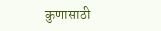कुणासाठी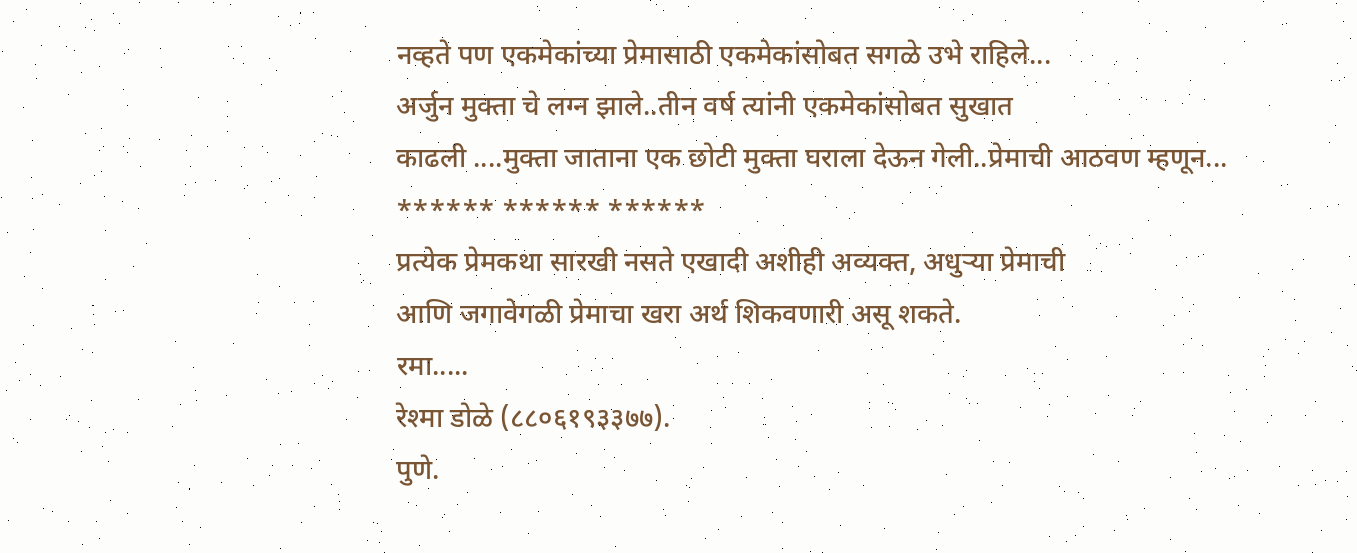नव्हते पण एकमेकांच्या प्रेमासाठी एकमेकांसोबत सगळे उभे राहिले...
अर्जुन मुक्ता चे लग्न झाले..तीन वर्ष त्यांनी एकमेकांसोबत सुखात
काढली ....मुक्ता जाताना एक छोटी मुक्ता घराला देऊन गेली..प्रेमाची आठवण म्हणून...
****** ****** ******
प्रत्येक प्रेमकथा सारखी नसते एखादी अशीही अव्यक्त, अधुऱ्या प्रेमाची
आणि जगावेगळी प्रेमाचा खरा अर्थ शिकवणारी असू शकते.
रमा.....
रेश्मा डोळे (८८०६१९३३७७).
पुणे.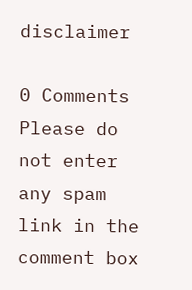disclaimer

0 Comments
Please do not enter any spam link in the comment box